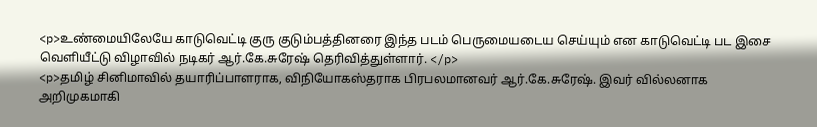<p>உண்மையிலேயே காடுவெட்டி குரு குடும்பத்தினரை இந்த படம் பெருமையடைய செய்யும் என காடுவெட்டி பட இசை வெளியீட்டு விழாவில் நடிகர் ஆர்.கே.சுரேஷ் தெரிவித்துள்ளார். </p>
<p>தமிழ் சினிமாவில் தயாரிப்பாளராக, விநியோகஸ்தராக பிரபலமானவர் ஆர்.கே.சுரேஷ். இவர் வில்லனாக அறிமுகமாகி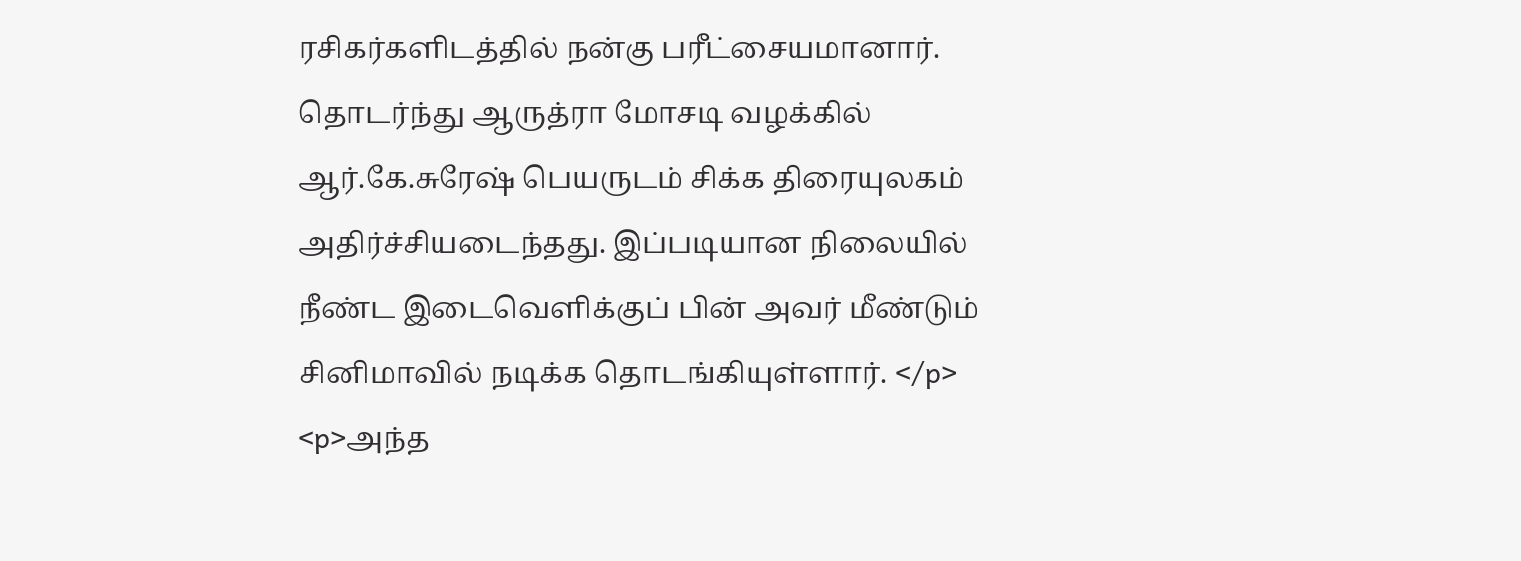ரசிகர்களிடத்தில் நன்கு பரீட்சையமானார். தொடர்ந்து ஆருத்ரா மோசடி வழக்கில் ஆர்.கே.சுரேஷ் பெயருடம் சிக்க திரையுலகம் அதிர்ச்சியடைந்தது. இப்படியான நிலையில் நீண்ட இடைவெளிக்குப் பின் அவர் மீண்டும் சினிமாவில் நடிக்க தொடங்கியுள்ளார். </p>
<p>அந்த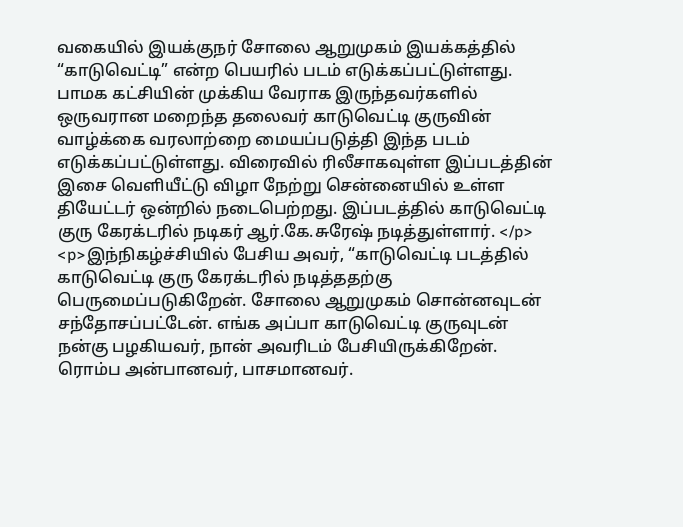வகையில் இயக்குநர் சோலை ஆறுமுகம் இயக்கத்தில் “காடுவெட்டி” என்ற பெயரில் படம் எடுக்கப்பட்டுள்ளது.  பாமக கட்சியின் முக்கிய வேராக இருந்தவர்களில் ஒருவரான மறைந்த தலைவர் காடுவெட்டி குருவின் வாழ்க்கை வரலாற்றை மையப்படுத்தி இந்த படம் எடுக்கப்பட்டுள்ளது. விரைவில் ரிலீசாகவுள்ள இப்படத்தின் இசை வெளியீட்டு விழா நேற்று சென்னையில் உள்ள தியேட்டர் ஒன்றில் நடைபெற்றது. இப்படத்தில் காடுவெட்டி குரு கேரக்டரில் நடிகர் ஆர்.கே.சுரேஷ் நடித்துள்ளார். </p>
<p>இந்நிகழ்ச்சியில் பேசிய அவர், “காடுவெட்டி படத்தில் காடுவெட்டி குரு கேரக்டரில் நடித்ததற்கு பெருமைப்படுகிறேன். சோலை ஆறுமுகம் சொன்னவுடன் சந்தோசப்பட்டேன். எங்க அப்பா காடுவெட்டி குருவுடன் நன்கு பழகியவர், நான் அவரிடம் பேசியிருக்கிறேன். ரொம்ப அன்பானவர், பாசமானவர்.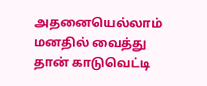அதனையெல்லாம் மனதில் வைத்து தான் காடுவெட்டி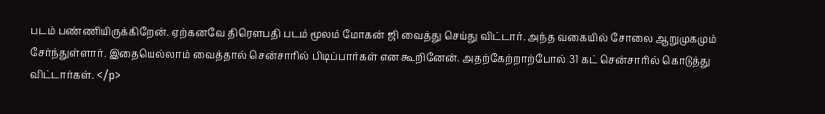படம் பண்ணியிருக்கிறேன். ஏற்கனவே திரௌபதி படம் மூலம் மோகன் ஜி வைத்து செய்து விட்டார். அந்த வகையில் சோலை ஆறுமுகமும் சேர்ந்துள்ளார். இதையெல்லாம் வைத்தால் சென்சாரில் பிடிப்பார்கள் என கூறினேன். அதற்கேற்றாற்போல் 31 கட் சென்சாரில் கொடுத்து விட்டார்கள். </p>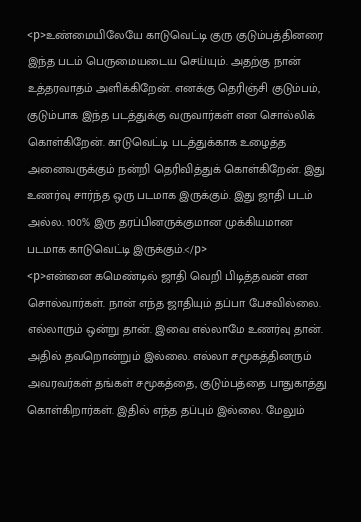<p>உண்மையிலேயே காடுவெட்டி குரு குடும்பத்தினரை இந்த படம் பெருமையடைய செய்யும். அதற்கு நான் உத்தரவாதம் அளிக்கிறேன். எனக்கு தெரிஞ்சி குடும்பம், குடும்பாக இந்த படத்துக்கு வருவார்கள் என சொல்லிக் கொள்கிறேன். காடுவெட்டி படத்துக்காக உழைத்த அனைவருக்கும் நன்றி தெரிவித்துக் கொள்கிறேன். இது உணர்வு சார்ந்த ஒரு படமாக இருக்கும். இது ஜாதி படம் அல்ல. 100% இரு தரப்பினருக்குமான முக்கியமான படமாக காடுவெட்டி இருக்கும்.</p>
<p>என்னை கமெண்டில் ஜாதி வெறி பிடித்தவன் என சொல்வார்கள். நான் எந்த ஜாதியும் தப்பா பேசவில்லை. எல்லாரும் ஒன்று தான். இவை எல்லாமே உணர்வு தான். அதில் தவறொன்றும் இல்லை. எல்லா சமூகத்தினரும் அவரவர்கள் தங்கள் சமூகத்தை, குடும்பத்தை பாதுகாத்து கொள்கிறார்கள். இதில் எந்த தப்பும் இல்லை. மேலும்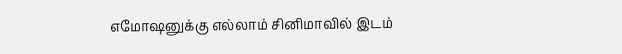எமோஷனுக்கு எல்லாம் சினிமாவில் இடம்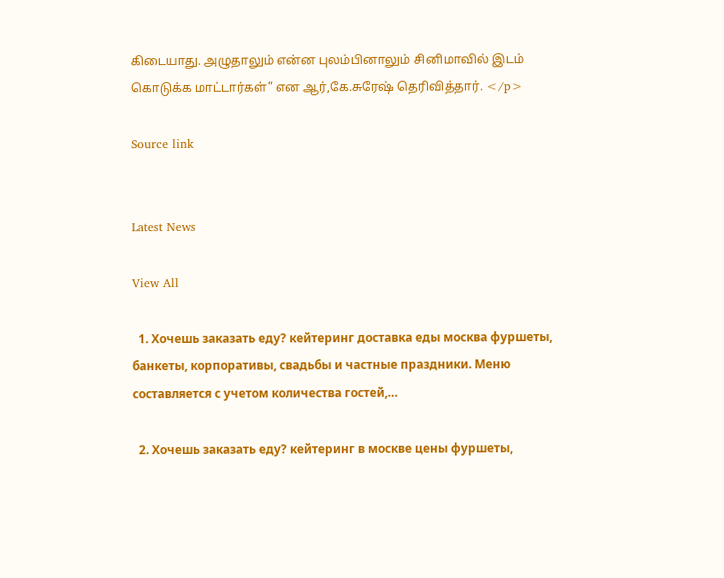கிடையாது. அழுதாலும் என்ன புலம்பினாலும் சினிமாவில் இடம் கொடுக்க மாட்டார்கள்” என ஆர்,கே.சுரேஷ் தெரிவித்தார். </p>

Source link


Latest News

View All

  1. Хочешь заказать еду? кейтеринг доставка еды москва фуршеты, банкеты, корпоративы, свадьбы и частные праздники. Меню составляется с учетом количества гостей,…

  2. Хочешь заказать еду? кейтеринг в москве цены фуршеты,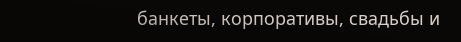банкеты, корпоративы, свадьбы и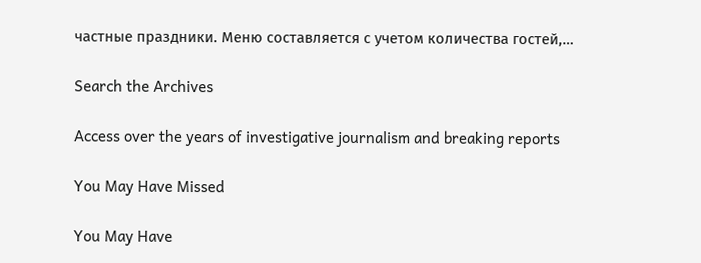частные праздники. Меню составляется с учетом количества гостей,…

Search the Archives

Access over the years of investigative journalism and breaking reports

You May Have Missed

You May Have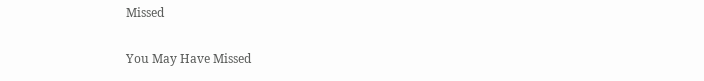Missed

You May Have Missed